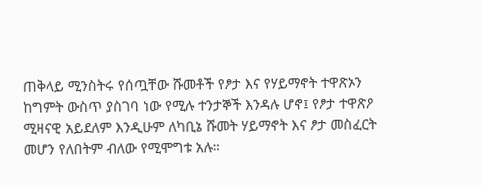ጠቅላይ ሚንስትሩ የሰጧቸው ሹመቶች የፆታ እና የሃይማኖት ተዋጽኦን ከግምት ውስጥ ያስገባ ነው የሚሉ ተንታኞች እንዳሉ ሆኖ፤ የፆታ ተዋጽዖ ሚዛናዊ አይደለም እንዲሁም ለካቢኔ ሹመት ሃይማኖት እና ፆታ መስፈርት መሆን የለበትም ብለው የሚሞግቱ አሉ።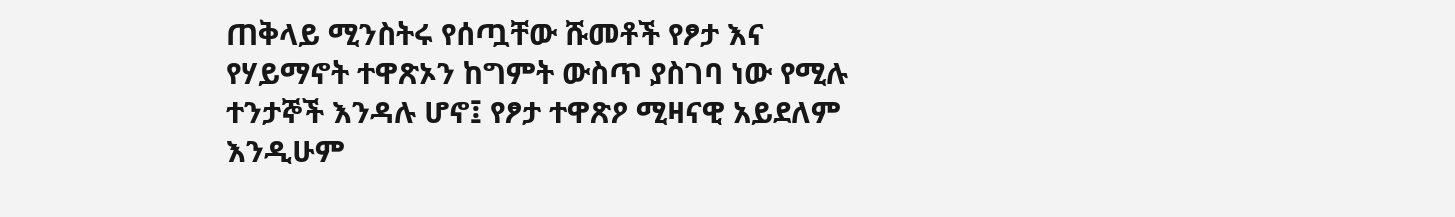ጠቅላይ ሚንስትሩ የሰጧቸው ሹመቶች የፆታ እና የሃይማኖት ተዋጽኦን ከግምት ውስጥ ያስገባ ነው የሚሉ ተንታኞች እንዳሉ ሆኖ፤ የፆታ ተዋጽዖ ሚዛናዊ አይደለም እንዲሁም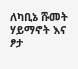ለካቢኔ ሹመት ሃይማኖት እና ፆታ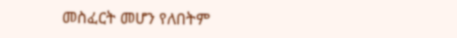መስፈርት መሆን የለበትም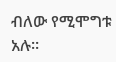ብለው የሚሞግቱ አሉ።